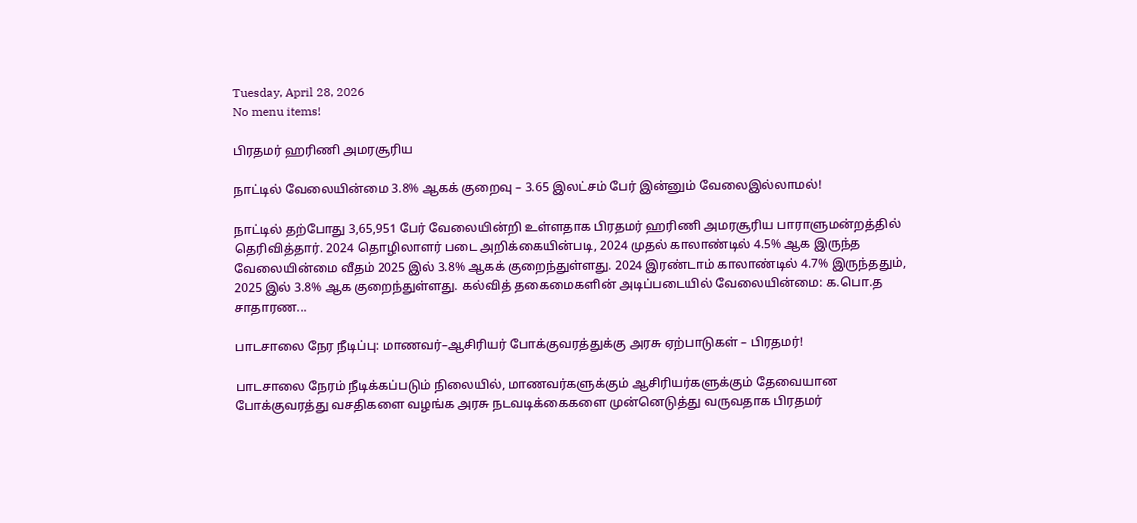Tuesday, April 28, 2026
No menu items!

பிரதமர் ஹரிணி அமரசூரிய

நாட்டில் வேலையின்மை 3.8% ஆகக் குறைவு – 3.65 இலட்சம் பேர் இன்னும் வேலைஇல்லாமல்!

நாட்டில் தற்போது 3,65,951 பேர் வேலையின்றி உள்ளதாக பிரதமர் ஹரிணி அமரசூரிய பாராளுமன்றத்தில் தெரிவித்தார். 2024 தொழிலாளர் படை அறிக்கையின்படி, 2024 முதல் காலாண்டில் 4.5% ஆக இருந்த வேலையின்மை வீதம் 2025 இல் 3.8% ஆகக் குறைந்துள்ளது. 2024 இரண்டாம் காலாண்டில் 4.7% இருந்ததும், 2025 இல் 3.8% ஆக குறைந்துள்ளது. கல்வித் தகைமைகளின் அடிப்படையில் வேலையின்மை: க.பொ.த சாதாரண...

பாடசாலை நேர நீடிப்பு: மாணவர்–ஆசிரியர் போக்குவரத்துக்கு அரசு ஏற்பாடுகள் – பிரதமர்!

பாடசாலை நேரம் நீடிக்கப்படும் நிலையில், மாணவர்களுக்கும் ஆசிரியர்களுக்கும் தேவையான போக்குவரத்து வசதிகளை வழங்க அரசு நடவடிக்கைகளை முன்னெடுத்து வருவதாக பிரதமர்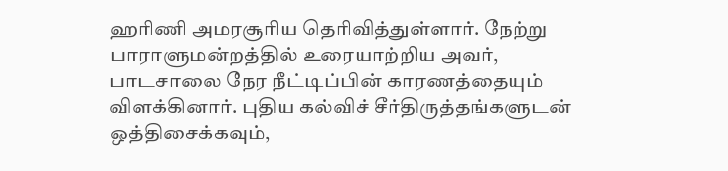ஹரிணி அமரசூரிய தெரிவித்துள்ளார். நேற்று பாராளுமன்றத்தில் உரையாற்றிய அவர், பாடசாலை நேர நீட்டிப்பின் காரணத்தையும் விளக்கினார். புதிய கல்விச் சீர்திருத்தங்களுடன் ஒத்திசைக்கவும்,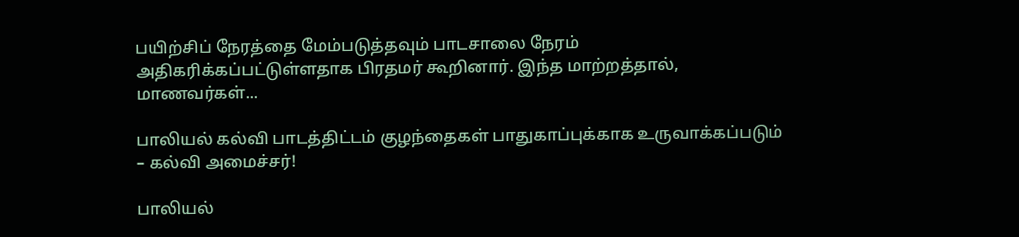பயிற்சிப் நேரத்தை மேம்படுத்தவும் பாடசாலை நேரம் அதிகரிக்கப்பட்டுள்ளதாக பிரதமர் கூறினார். இந்த மாற்றத்தால், மாணவர்கள்...

பாலியல் கல்வி பாடத்திட்டம் குழந்தைகள் பாதுகாப்புக்காக உருவாக்கப்படும் – கல்வி அமைச்சர்!

பாலியல்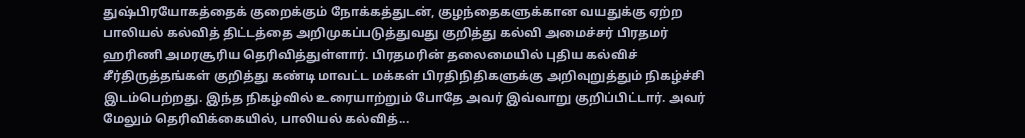துஷ்பிரயோகத்தைக் குறைக்கும் நோக்கத்துடன், குழந்தைகளுக்கான வயதுக்கு ஏற்ற பாலியல் கல்வித் திட்டத்தை அறிமுகப்படுத்துவது குறித்து கல்வி அமைச்சர் பிரதமர் ஹரிணி அமரசூரிய தெரிவித்துள்ளார். பிரதமரின் தலைமையில் புதிய கல்விச் சீர்திருத்தங்கள் குறித்து கண்டி மாவட்ட மக்கள் பிரதிநிதிகளுக்கு அறிவுறுத்தும் நிகழ்ச்சி இடம்பெற்றது. இந்த நிகழ்வில் உரையாற்றும் போதே அவர் இவ்வாறு குறிப்பிட்டார். அவர் மேலும் தெரிவிக்கையில், பாலியல் கல்வித்...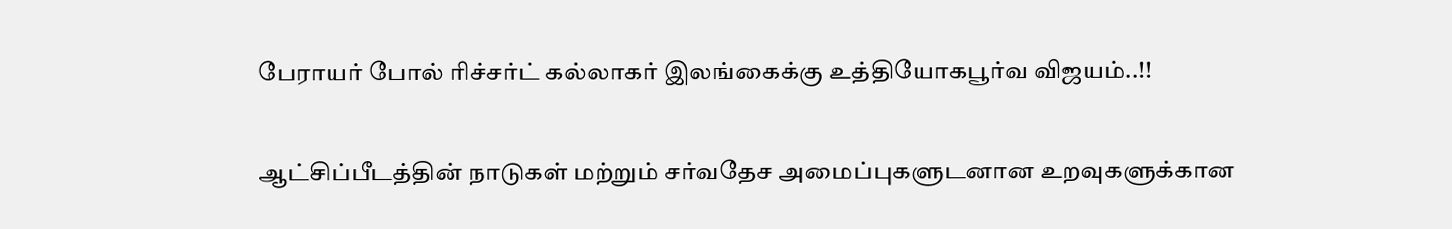பேராயர் போல் ரிச்சர்ட் கல்லாகர் இலங்கைக்கு உத்தியோகபூர்வ விஜயம்..!!

ஆட்சிப்பீடத்தின் நாடுகள் மற்றும் சர்வதேச அமைப்புகளுடனான உறவுகளுக்கான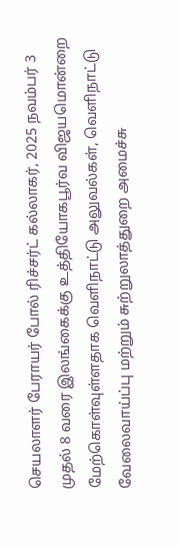செயலாளர் பேராயர் போல் ரிச்சர்ட் கல்லாகர், 2025 நவம்பர் 3 முதல் 8 வரை இலங்கைக்கு உத்தியோகபூர்வ விஜயமொன்றை மேற்கொள்வுள்ளதாக வெளிநாட்டு அலுவல்கள், வெளிநாட்டு வேலைவாய்ப்பு மற்றும் சுற்றுலாத்துறை அமைச்சு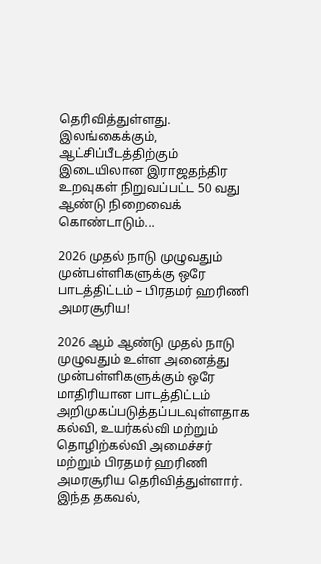தெரிவித்துள்ளது. இலங்கைக்கும், ஆட்சிப்பீடத்திற்கும் இடையிலான இராஜதந்திர உறவுகள் நிறுவப்பட்ட 50 வது ஆண்டு நிறைவைக் கொண்டாடும்...

2026 முதல் நாடு முழுவதும் முன்பள்ளிகளுக்கு ஒரே பாடத்திட்டம் – பிரதமர் ஹரிணி அமரசூரிய!

2026 ஆம் ஆண்டு முதல் நாடு முழுவதும் உள்ள அனைத்து முன்பள்ளிகளுக்கும் ஒரே மாதிரியான பாடத்திட்டம் அறிமுகப்படுத்தப்படவுள்ளதாக கல்வி, உயர்கல்வி மற்றும் தொழிற்கல்வி அமைச்சர் மற்றும் பிரதமர் ஹரிணி அமரசூரிய தெரிவித்துள்ளார். இந்த தகவல்,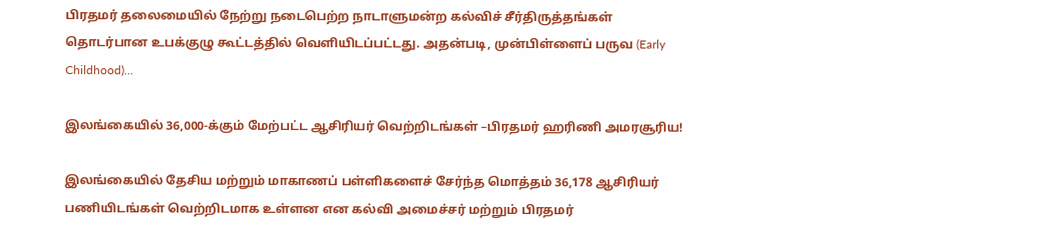பிரதமர் தலைமையில் நேற்று நடைபெற்ற நாடாளுமன்ற கல்விச் சீர்திருத்தங்கள் தொடர்பான உபக்குழு கூட்டத்தில் வெளியிடப்பட்டது. அதன்படி, முன்பிள்ளைப் பருவ (Early Childhood)...

இலங்கையில் 36,000-க்கும் மேற்பட்ட ஆசிரியர் வெற்றிடங்கள் –பிரதமர் ஹரிணி அமரசூரிய!

இலங்கையில் தேசிய மற்றும் மாகாணப் பள்ளிகளைச் சேர்ந்த மொத்தம் 36,178 ஆசிரியர் பணியிடங்கள் வெற்றிடமாக உள்ளன என கல்வி அமைச்சர் மற்றும் பிரதமர்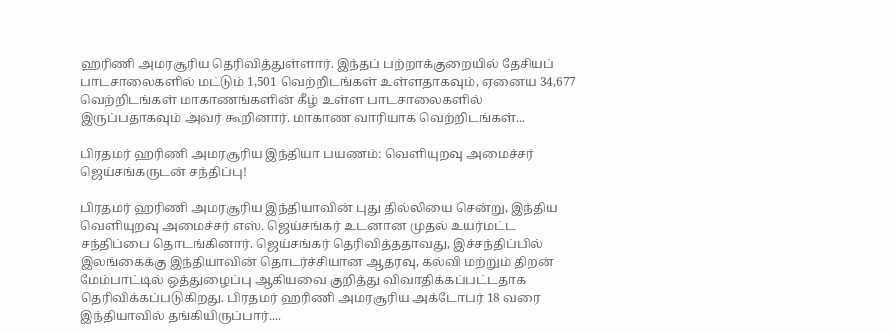ஹரிணி அமரசூரிய தெரிவித்துள்ளார். இந்தப் பற்றாக்குறையில் தேசியப் பாடசாலைகளில் மட்டும் 1,501 வெற்றிடங்கள் உள்ளதாகவும், ஏனைய 34,677 வெற்றிடங்கள் மாகாணங்களின் கீழ் உள்ள பாடசாலைகளில் இருப்பதாகவும் அவர் கூறினார். மாகாண வாரியாக வெற்றிடங்கள்...

பிரதமர் ஹரிணி அமரசூரிய இந்தியா பயணம்: வெளியுறவு அமைச்சர் ஜெய்சங்கருடன் சந்திப்பு!

பிரதமர் ஹரிணி அமரசூரிய இந்தியாவின் புது தில்லியை சென்று, இந்திய வெளியுறவு அமைச்சர் எஸ். ஜெய்சங்கர் உடனான முதல் உயர்மட்ட சந்திப்பை தொடங்கினார். ஜெய்சங்கர் தெரிவித்ததாவது, இச்சந்திப்பில் இலங்கைக்கு இந்தியாவின் தொடர்ச்சியான ஆதரவு, கல்வி மற்றும் திறன் மேம்பாட்டில் ஒத்துழைப்பு ஆகியவை குறித்து விவாதிக்கப்பட்டதாக தெரிவிக்கப்படுகிறது. பிரதமர் ஹரிணி அமரசூரிய அக்டோபர் 18 வரை இந்தியாவில் தங்கியிருப்பார்....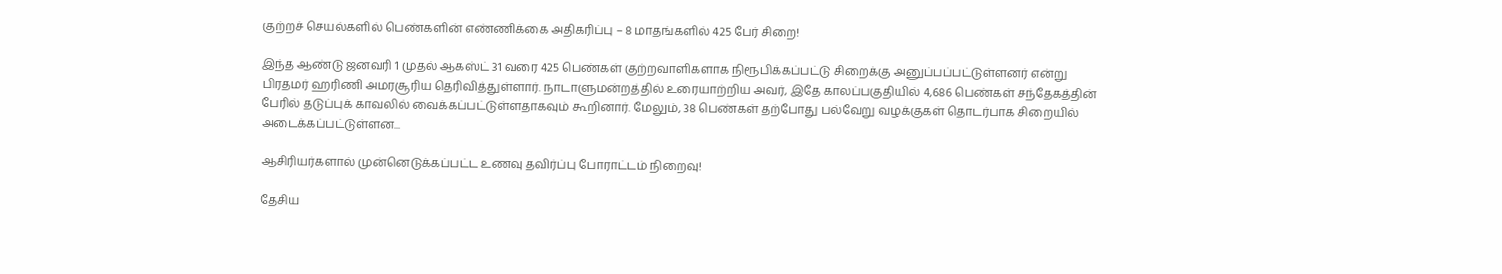குற்றச் செயல்களில் பெண்களின் எண்ணிக்கை அதிகரிப்பு – 8 மாதங்களில் 425 பேர் சிறை!

இந்த ஆண்டு ஜனவரி 1 முதல் ஆகஸ்ட் 31 வரை 425 பெண்கள் குற்றவாளிகளாக நிரூபிக்கப்பட்டு சிறைக்கு அனுப்பப்பட்டுள்ளனர் என்று பிரதமர் ஹரிணி அமரசூரிய தெரிவித்துள்ளார். நாடாளுமன்றத்தில் உரையாற்றிய அவர், இதே காலப்பகுதியில் 4,686 பெண்கள் சந்தேகத்தின் பேரில் தடுப்புக் காவலில் வைக்கப்பட்டுள்ளதாகவும் கூறினார். மேலும், 38 பெண்கள் தற்போது பல்வேறு வழக்குகள் தொடர்பாக சிறையில் அடைக்கப்பட்டுள்ளன...

ஆசிரியர்களால் முன்னெடுக்கப்பட்ட உணவு தவிர்ப்பு போராட்டம் நிறைவு!

தேசிய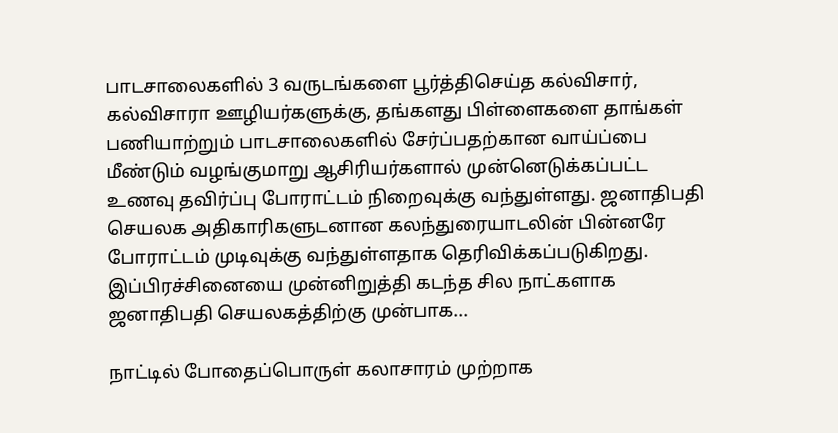பாடசாலைகளில் 3 வருடங்களை பூர்த்திசெய்த கல்விசார், கல்விசாரா ஊழியர்களுக்கு, தங்களது பிள்ளைகளை தாங்கள் பணியாற்றும் பாடசாலைகளில் சேர்ப்பதற்கான வாய்ப்பை மீண்டும் வழங்குமாறு ஆசிரியர்களால் முன்னெடுக்கப்பட்ட உணவு தவிர்ப்பு போராட்டம் நிறைவுக்கு வந்துள்ளது. ஜனாதிபதி செயலக அதிகாரிகளுடனான கலந்துரையாடலின் பின்னரே போராட்டம் முடிவுக்கு வந்துள்ளதாக தெரிவிக்கப்படுகிறது. இப்பிரச்சினையை முன்னிறுத்தி கடந்த சில நாட்களாக ஜனாதிபதி செயலகத்திற்கு முன்பாக...

நாட்டில் போதைப்பொருள் கலாசாரம் முற்றாக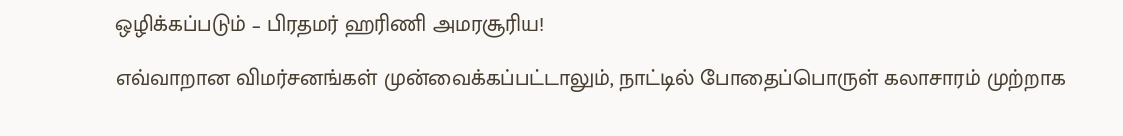ஒழிக்கப்படும் – பிரதமர் ஹரிணி அமரசூரிய!

எவ்வாறான விமர்சனங்கள் முன்வைக்கப்பட்டாலும், நாட்டில் போதைப்பொருள் கலாசாரம் முற்றாக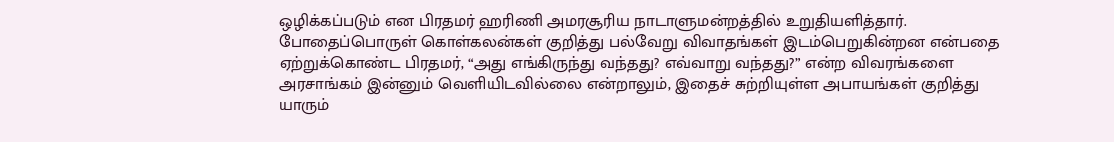ஒழிக்கப்படும் என பிரதமர் ஹரிணி அமரசூரிய நாடாளுமன்றத்தில் உறுதியளித்தார். போதைப்பொருள் கொள்கலன்கள் குறித்து பல்வேறு விவாதங்கள் இடம்பெறுகின்றன என்பதை ஏற்றுக்கொண்ட பிரதமர், “அது எங்கிருந்து வந்தது? எவ்வாறு வந்தது?” என்ற விவரங்களை அரசாங்கம் இன்னும் வெளியிடவில்லை என்றாலும், இதைச் சுற்றியுள்ள அபாயங்கள் குறித்து யாரும்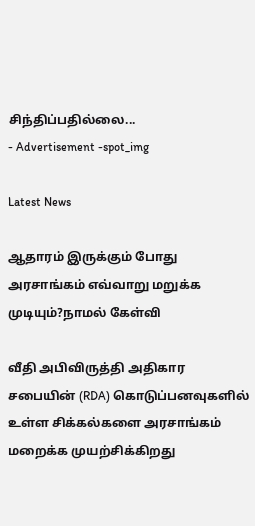சிந்திப்பதில்லை...
- Advertisement -spot_img

Latest News

ஆதாரம் இருக்கும் போது அரசாங்கம் எவ்வாறு மறுக்க முடியும்?நாமல் கேள்வி

வீதி அபிவிருத்தி அதிகார சபையின் (RDA) கொடுப்பனவுகளில் உள்ள சிக்கல்களை அரசாங்கம் மறைக்க முயற்சிக்கிறது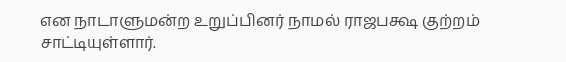என நாடாளுமன்ற உறுப்பினர் நாமல் ராஜபக்ஷ குற்றம் சாட்டியுள்ளார்.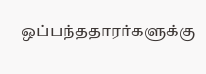ஒப்பந்ததாரர்களுக்கு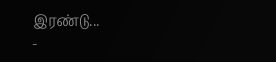இரண்டு...
-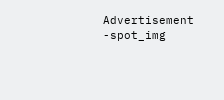Advertisement -spot_img